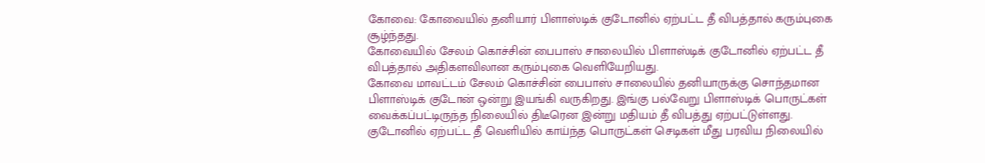கோவை: கோவையில் தனியார் பிளாஸ்டிக் குடோனில் ஏற்பட்ட தீ விபத்தால் கரும்புகை சூழ்ந்தது.
கோவையில் சேலம் கொச்சின் பைபாஸ் சாலையில் பிளாஸ்டிக் குடோனில் ஏற்பட்ட தீ விபத்தால் அதிகளவிலான கரும்புகை வெளியேறியது.
கோவை மாவட்டம் சேலம் கொச்சின் பைபாஸ் சாலையில் தனியாருக்கு சொந்தமான பிளாஸ்டிக் குடோன் ஒன்று இயங்கி வருகிறது. இங்கு பல்வேறு பிளாஸ்டிக் பொருட்கள் வைக்கப்பட்டிருந்த நிலையில் திடீரென இன்று மதியம் தீ விபத்து ஏற்பட்டுள்ளது. குடோனில் ஏற்பட்ட தீ வெளியில் காய்ந்த பொருட்கள் செடிகள் மீது பரவிய நிலையில்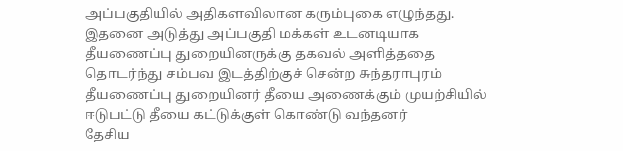அப்பகுதியில் அதிகளவிலான கரும்புகை எழுந்தது.
இதனை அடுத்து அப்பகுதி மக்கள் உடனடியாக தீயணைப்பு துறையினருக்கு தகவல் அளித்ததை தொடர்ந்து சம்பவ இடத்திற்குச் சென்ற சுந்தராபுரம் தீயணைப்பு துறையினர் தீயை அணைக்கும் முயற்சியில் ஈடுபட்டு தீயை கட்டுக்குள் கொண்டு வந்தனர்
தேசிய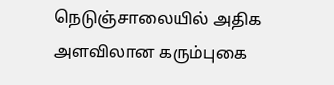நெடுஞ்சாலையில் அதிக அளவிலான கரும்புகை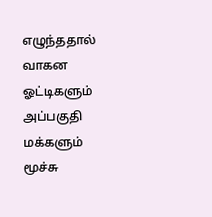எழுந்ததால் வாகன ஓட்டிகளும் அப்பகுதி மக்களும் மூச்சு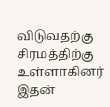விடுவதற்கு சிரமத்திற்கு உள்ளாகினர் இதன்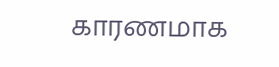காரணமாக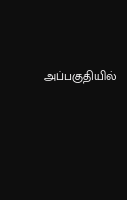அப்பகுதியில்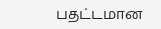பதட்டமான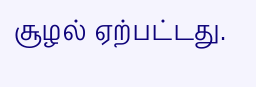சூழல் ஏற்பட்டது.